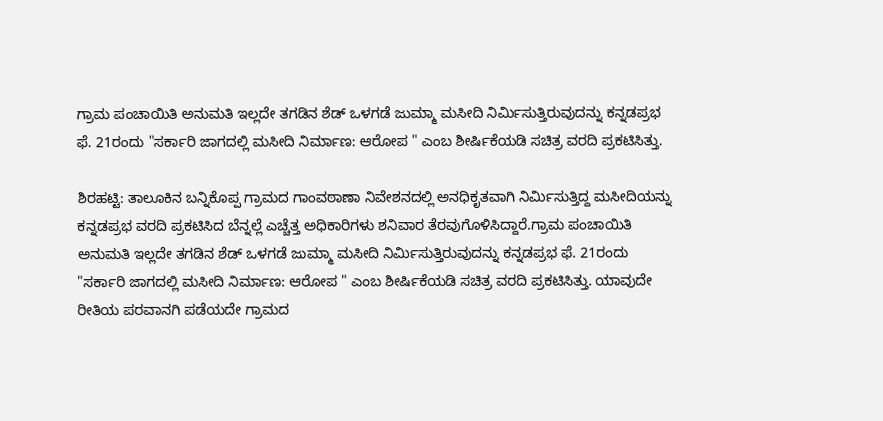ಗ್ರಾಮ ಪಂಚಾಯಿತಿ ಅನುಮತಿ ಇಲ್ಲದೇ ತಗಡಿನ ಶೆಡ್ ಒಳಗಡೆ ಜುಮ್ಮಾ ಮಸೀದಿ ನಿರ್ಮಿಸುತ್ತಿರುವುದನ್ನು ಕನ್ನಡಪ್ರಭ ಫೆ. 21ರಂದು "ಸರ್ಕಾರಿ ಜಾಗದಲ್ಲಿ ಮಸೀದಿ ನಿರ್ಮಾಣ: ಆರೋಪ " ಎಂಬ ಶೀರ್ಷಿಕೆಯಡಿ ಸಚಿತ್ರ ವರದಿ ಪ್ರಕಟಿಸಿತ್ತು.

ಶಿರಹಟ್ಟಿ: ತಾಲೂಕಿನ ಬನ್ನಿಕೊಪ್ಪ ಗ್ರಾಮದ ಗಾಂವಠಾಣಾ ನಿವೇಶನದಲ್ಲಿ ಅನಧಿಕೃತವಾಗಿ ನಿರ್ಮಿಸುತ್ತಿದ್ದ ಮಸೀದಿಯನ್ನು ಕನ್ನಡಪ್ರಭ ವರದಿ ಪ್ರಕಟಿಸಿದ ಬೆನ್ನಲ್ಲೆ ಎಚ್ಚೆತ್ತ ಅಧಿಕಾರಿಗಳು ಶನಿವಾರ ತೆರವುಗೊಳಿಸಿದ್ದಾರೆ.ಗ್ರಾಮ ಪಂಚಾಯಿತಿ ಅನುಮತಿ ಇಲ್ಲದೇ ತಗಡಿನ ಶೆಡ್ ಒಳಗಡೆ ಜುಮ್ಮಾ ಮಸೀದಿ ನಿರ್ಮಿಸುತ್ತಿರುವುದನ್ನು ಕನ್ನಡಪ್ರಭ ಫೆ. 21ರಂದು "ಸರ್ಕಾರಿ ಜಾಗದಲ್ಲಿ ಮಸೀದಿ ನಿರ್ಮಾಣ: ಆರೋಪ " ಎಂಬ ಶೀರ್ಷಿಕೆಯಡಿ ಸಚಿತ್ರ ವರದಿ ಪ್ರಕಟಿಸಿತ್ತು. ಯಾವುದೇ ರೀತಿಯ ಪರವಾನಗಿ ಪಡೆಯದೇ ಗ್ರಾಮದ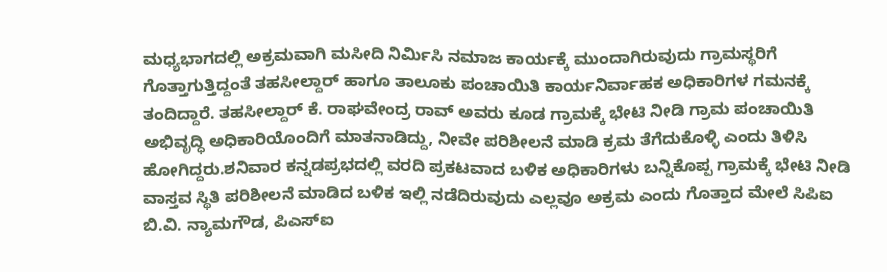ಮಧ್ಯಭಾಗದಲ್ಲಿ ಅಕ್ರಮವಾಗಿ ಮಸೀದಿ ನಿರ್ಮಿಸಿ ನಮಾಜ ಕಾರ್ಯಕ್ಕೆ ಮುಂದಾಗಿರುವುದು ಗ್ರಾಮಸ್ಥರಿಗೆ ಗೊತ್ತಾಗುತ್ತಿದ್ದಂತೆ ತಹಸೀಲ್ದಾರ್ ಹಾಗೂ ತಾಲೂಕು ಪಂಚಾಯಿತಿ ಕಾರ್ಯನಿರ್ವಾಹಕ ಅಧಿಕಾರಿಗಳ ಗಮನಕ್ಕೆ ತಂದಿದ್ದಾರೆ. ತಹಸೀಲ್ದಾರ್ ಕೆ. ರಾಘವೇಂದ್ರ ರಾವ್ ಅವರು ಕೂಡ ಗ್ರಾಮಕ್ಕೆ ಭೇಟಿ ನೀಡಿ ಗ್ರಾಮ ಪಂಚಾಯಿತಿ ಅಭಿವೃದ್ಧಿ ಅಧಿಕಾರಿಯೊಂದಿಗೆ ಮಾತನಾಡಿದ್ದು, ನೀವೇ ಪರಿಶೀಲನೆ ಮಾಡಿ ಕ್ರಮ ತೆಗೆದುಕೊಳ್ಳಿ ಎಂದು ತಿಳಿಸಿ ಹೋಗಿದ್ದರು.ಶನಿವಾರ ಕನ್ನಡಪ್ರಭದಲ್ಲಿ ವರದಿ ಪ್ರಕಟವಾದ ಬಳಿಕ ಅಧಿಕಾರಿಗಳು ಬನ್ನಿಕೊಪ್ಪ ಗ್ರಾಮಕ್ಕೆ ಭೇಟಿ ನೀಡಿ ವಾಸ್ತವ ಸ್ಥಿತಿ ಪರಿಶೀಲನೆ ಮಾಡಿದ ಬಳಿಕ ಇಲ್ಲಿ ನಡೆದಿರುವುದು ಎಲ್ಲವೂ ಅಕ್ರಮ ಎಂದು ಗೊತ್ತಾದ ಮೇಲೆ ಸಿಪಿಐ ಬಿ.ವಿ. ನ್ಯಾಮಗೌಡ, ಪಿಎಸ್‌ಐ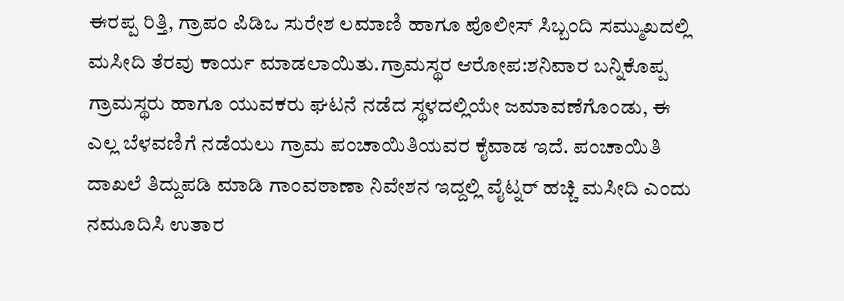ಈರಪ್ಪ ರಿತ್ತಿ, ಗ್ರಾಪಂ ಪಿಡಿಒ ಸುರೇಶ ಲಮಾಣಿ ಹಾಗೂ ಪೊಲೀಸ್ ಸಿಬ್ಬಂದಿ ಸಮ್ಮುಖದಲ್ಲಿ ಮಸೀದಿ ತೆರವು ಕಾರ್ಯ ಮಾಡಲಾಯಿತು.ಗ್ರಾಮಸ್ಥರ ಆರೋಪ:ಶನಿವಾರ ಬನ್ನಿಕೊಪ್ಪ ಗ್ರಾಮಸ್ಥರು ಹಾಗೂ ಯುವಕರು ಘಟನೆ ನಡೆದ ಸ್ಥಳದಲ್ಲಿಯೇ ಜಮಾವಣೆಗೊಂಡು, ಈ ಎಲ್ಲ ಬೆಳವಣಿಗೆ ನಡೆಯಲು ಗ್ರಾಮ ಪಂಚಾಯಿತಿಯವರ ಕೈವಾಡ ಇದೆ. ಪಂಚಾಯಿತಿ ದಾಖಲೆ ತಿದ್ದುಪಡಿ ಮಾಡಿ ಗಾಂವಠಾಣಾ ನಿವೇಶನ ಇದ್ದಲ್ಲಿ ವೈಟ್ನರ್ ಹಚ್ಚಿ ಮಸೀದಿ ಎಂದು ನಮೂದಿಸಿ ಉತಾರ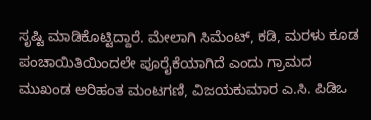ಸೃಷ್ಟಿ ಮಾಡಿಕೊಟ್ಟಿದ್ದಾರೆ. ಮೇಲಾಗಿ ಸಿಮೆಂಟ್, ಕಡಿ, ಮರಳು ಕೂಡ ಪಂಚಾಯಿತಿಯಿಂದಲೇ ಪೂರೈಕೆಯಾಗಿದೆ ಎಂದು ಗ್ರಾಮದ ಮುಖಂಡ ಅರಿಹಂತ ಮಂಟಗಣಿ, ವಿಜಯಕುಮಾರ ಎ.ಸಿ. ಪಿಡಿಒ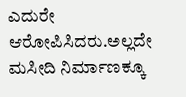ಎದುರೇ ಆರೋಪಿಸಿದರು.ಅಲ್ಲದೇ ಮಸೀದಿ ನಿರ್ಮಾಣಕ್ಕೂ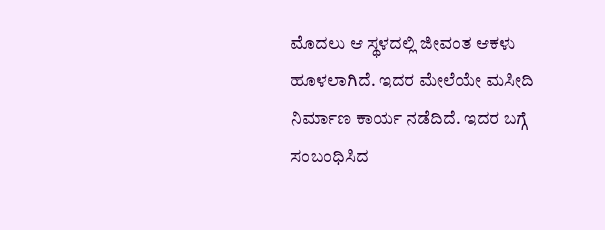ಮೊದಲು ಆ ಸ್ಥಳದಲ್ಲಿ ಜೀವಂತ ಆಕಳು ಹೂಳಲಾಗಿದೆ. ಇದರ ಮೇಲೆಯೇ ಮಸೀದಿ ನಿರ್ಮಾಣ ಕಾರ್ಯ ನಡೆದಿದೆ. ಇದರ ಬಗ್ಗೆ ಸಂಬಂಧಿಸಿದ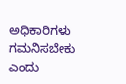ಅಧಿಕಾರಿಗಳು ಗಮನಿಸಬೇಕು ಎಂದು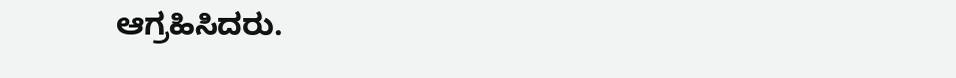ಆಗ್ರಹಿಸಿದರು.